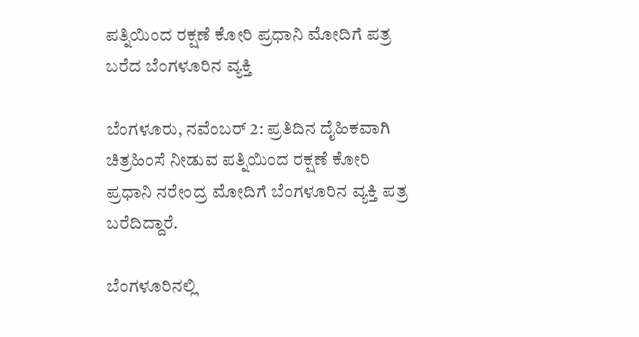ಪತ್ನಿಯಿಂದ ರಕ್ಷಣೆ ಕೋರಿ ಪ್ರಧಾನಿ ಮೋದಿಗೆ ಪತ್ರ ಬರೆದ ಬೆಂಗಳೂರಿನ ವ್ಯಕ್ತಿ

ಬೆಂಗಳೂರು, ನವೆಂಬರ್ 2: ಪ್ರತಿದಿನ ದೈಹಿಕವಾಗಿ ಚಿತ್ರಹಿಂಸೆ ನೀಡುವ ಪತ್ನಿಯಿಂದ ರಕ್ಷಣೆ ಕೋರಿ ಪ್ರಧಾನಿ ನರೇಂದ್ರ ಮೋದಿಗೆ ಬೆಂಗಳೂರಿನ ವ್ಯಕ್ತಿ ಪತ್ರ ಬರೆದಿದ್ದಾರೆ.

ಬೆಂಗಳೂರಿನಲ್ಲಿ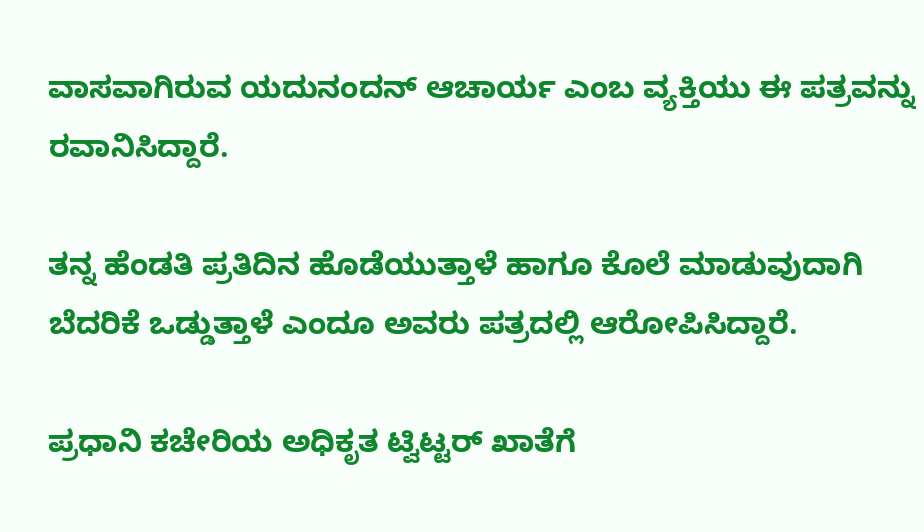ವಾಸವಾಗಿರುವ ಯದುನಂದನ್ ಆಚಾರ್ಯ ಎಂಬ ವ್ಯಕ್ತಿಯು ಈ ಪತ್ರವನ್ನು ರವಾನಿಸಿದ್ದಾರೆ.

ತನ್ನ ಹೆಂಡತಿ ಪ್ರತಿದಿನ ಹೊಡೆಯುತ್ತಾಳೆ ಹಾಗೂ ಕೊಲೆ ಮಾಡುವುದಾಗಿ ಬೆದರಿಕೆ ಒಡ್ಡುತ್ತಾಳೆ ಎಂದೂ ಅವರು ಪತ್ರದಲ್ಲಿ ಆರೋಪಿಸಿದ್ದಾರೆ.

ಪ್ರಧಾನಿ ಕಚೇರಿಯ ಅಧಿಕೃತ ಟ್ವಿಟ್ಟರ್‌ ಖಾತೆಗೆ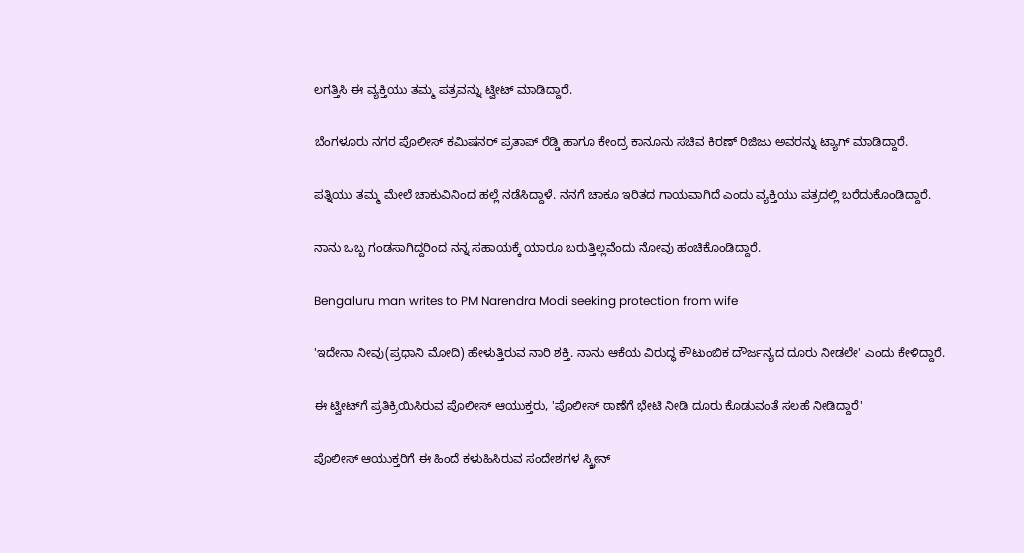ಲಗತ್ತಿಸಿ ಈ ವ್ಯಕ್ತಿಯು ತಮ್ಮ ಪತ್ರವನ್ನು ಟ್ವೀಟ್ ಮಾಡಿದ್ದಾರೆ.

ಬೆಂಗಳೂರು ನಗರ ಪೊಲೀಸ್ ಕಮಿಷನರ್ ಪ್ರತಾಪ್ ರೆಡ್ಡಿ ಹಾಗೂ ಕೇಂದ್ರ ಕಾನೂನು ಸಚಿವ ಕಿರಣ್ ರಿಜಿಜು ಅವರನ್ನು ಟ್ಯಾಗ್ ಮಾಡಿದ್ದಾರೆ.

ಪತ್ನಿಯು ತಮ್ಮ ಮೇಲೆ ಚಾಕುವಿನಿಂದ ಹಲ್ಲೆ ನಡೆಸಿದ್ದಾಳೆ. ನನಗೆ ಚಾಕೂ ಇರಿತದ ಗಾಯವಾಗಿದೆ ಎಂದು ವ್ಯಕ್ತಿಯು ಪತ್ರದಲ್ಲಿ ಬರೆದುಕೊಂಡಿದ್ದಾರೆ.

ನಾನು ಒಬ್ಬ ಗಂಡಸಾಗಿದ್ದರಿಂದ ನನ್ನ ಸಹಾಯಕ್ಕೆ ಯಾರೂ ಬರುತ್ತಿಲ್ಲವೆಂದು ನೋವು ಹಂಚಿಕೊಂಡಿದ್ದಾರೆ.

Bengaluru man writes to PM Narendra Modi seeking protection from wife

'ಇದೇನಾ ನೀವು(ಪ್ರಧಾನಿ ಮೋದಿ) ಹೇಳುತ್ತಿರುವ ನಾರಿ ಶಕ್ತಿ. ನಾನು ಆಕೆಯ ವಿರುದ್ಧ ಕೌಟುಂಬಿಕ ದೌರ್ಜನ್ಯದ ದೂರು ನೀಡಲೇ' ಎಂದು ಕೇಳಿದ್ದಾರೆ.

ಈ ಟ್ವೀಟ್‌ಗೆ ಪ್ರತಿಕ್ರಿಯಿಸಿರುವ ಪೊಲೀಸ್ ಆಯುಕ್ತರು, 'ಪೊಲೀಸ್ ಠಾಣೆಗೆ ಭೇಟಿ ನೀಡಿ ದೂರು ಕೊಡುವಂತೆ ಸಲಹೆ ನೀಡಿದ್ದಾರೆ'

ಪೊಲೀಸ್‌ ಆಯುಕ್ತರಿಗೆ ಈ ಹಿಂದೆ ಕಳುಹಿಸಿರುವ ಸಂದೇಶಗಳ ಸ್ಕ್ರೀನ್‌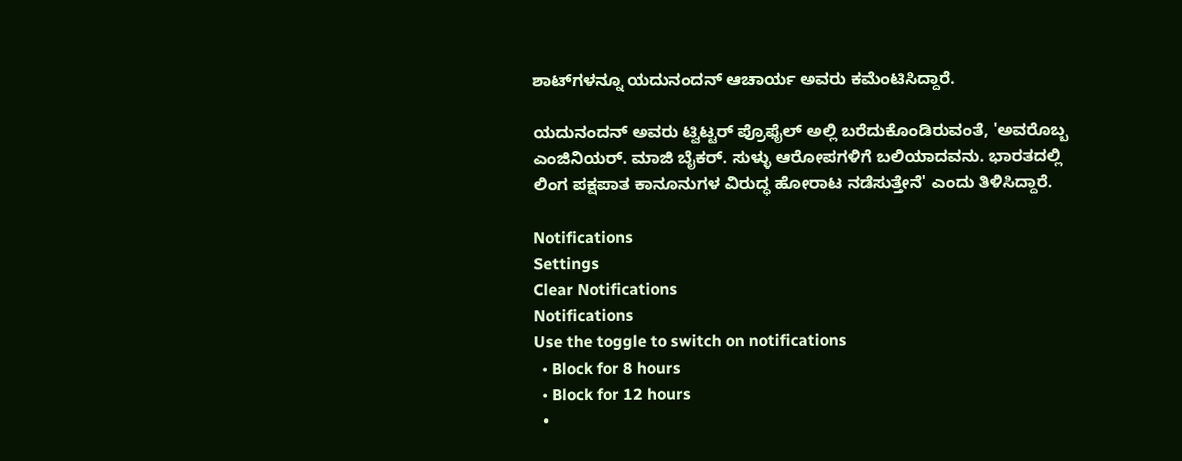ಶಾಟ್‌ಗಳನ್ನೂ ಯದುನಂದನ್ ಆಚಾರ್ಯ ಅವರು ಕಮೆಂಟಿಸಿದ್ದಾರೆ.

ಯದುನಂದನ್‌ ಅವರು ಟ್ವಿಟ್ಟರ್‌ ಪ್ರೊಫೈಲ್‌ ಅಲ್ಲಿ ಬರೆದುಕೊಂಡಿರುವಂತೆ, 'ಅವರೊಬ್ಬ ಎಂಜಿನಿಯರ್‌. ಮಾಜಿ ಬೈಕರ್‌. ಸುಳ್ಳು ಆರೋಪಗಳಿಗೆ ಬಲಿಯಾದವನು. ಭಾರತದಲ್ಲಿ ಲಿಂಗ ಪಕ್ಷಪಾತ ಕಾನೂನುಗಳ ವಿರುದ್ಧ ಹೋರಾಟ ನಡೆಸುತ್ತೇನೆ' ಎಂದು ತಿಳಿಸಿದ್ದಾರೆ.

Notifications
Settings
Clear Notifications
Notifications
Use the toggle to switch on notifications
  • Block for 8 hours
  • Block for 12 hours
  •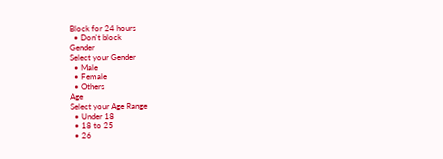Block for 24 hours
  • Don't block
Gender
Select your Gender
  • Male
  • Female
  • Others
Age
Select your Age Range
  • Under 18
  • 18 to 25
  • 26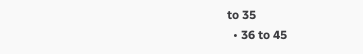to 35
  • 36 to 45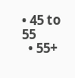• 45 to 55
  • 55+